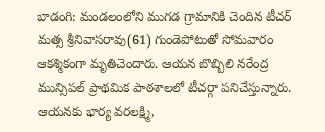బాడంగి: మండలంలోని ముగడ గ్రామానికి చెందిన టీచర్ మత్స శ్రీనివాసరావు(61) గుండెపోటుతో సోమవారం ఆకశ్మికంగా మృతిచెందారు. ఆయన బొబ్బిలి నరేంద్ర మున్సిపల్ ప్రాథమిక పాఠశాలలో టీచర్గా పనిచేస్తున్నారు. ఆయనకు భార్య వరలక్ష్మి,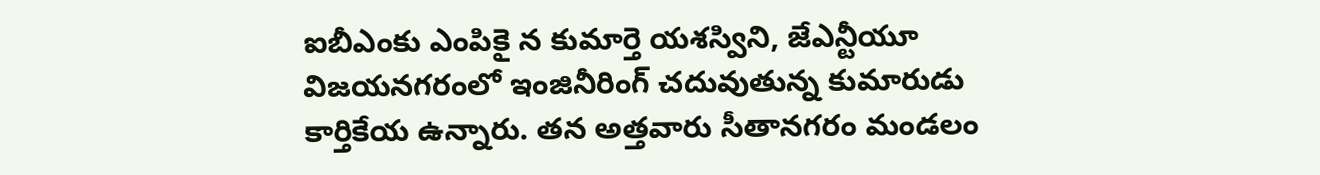ఐబీఎంకు ఎంపికై న కుమార్తె యశస్విని, జేఎన్టీయూ విజయనగరంలో ఇంజినీరింగ్ చదువుతున్న కుమారుడు కార్తికేయ ఉన్నారు. తన అత్తవారు సీతానగరం మండలం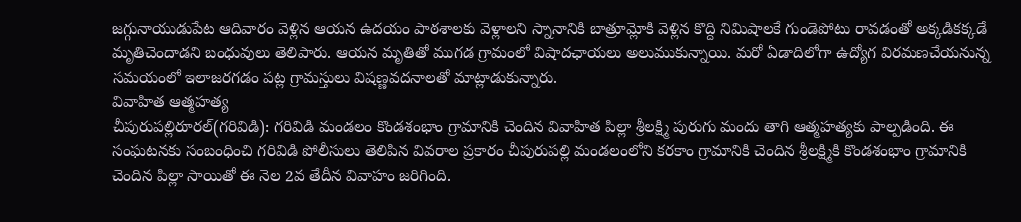జగ్గునాయుడుపేట ఆదివారం వెళ్లిన ఆయన ఉదయం పాఠశాలకు వెళ్లాలని స్నానానికి బాత్రూమ్లోకి వెళ్లిన కొద్ది నిమిషాలకే గుండెపోటు రావడంతో అక్కడికక్కడే మృతిచెందాడని బంధువులు తెలిపారు. ఆయన మృతితో ముగడ గ్రామంలో విషాదఛాయలు అలుముకున్నాయి. మరో ఏడాదిలోగా ఉద్యోగ విరమణచేయనున్న సమయంలో ఇలాజరగడం పట్ల గ్రామస్తులు విషణ్ణవదనాలతో మాట్లాడుకున్నారు.
వివాహిత ఆత్మహత్య
చీపురుపల్లిరూరల్(గరివిడి): గరివిడి మండలం కొండశంభాం గ్రామానికి చెందిన వివాహిత పిల్లా శ్రీలక్ష్మి పురుగు మందు తాగి ఆత్మహత్యకు పాల్పడింది. ఈ సంఘటనకు సంబంధించి గరివిడి పోలీసులు తెలిపిన వివరాల ప్రకారం చీపురుపల్లి మండలంలోని కరకాం గ్రామానికి చెందిన శ్రీలక్ష్మికి కొండశంభాం గ్రామానికి చెందిన పిల్లా సాయితో ఈ నెల 2వ తేదీన వివాహం జరిగింది.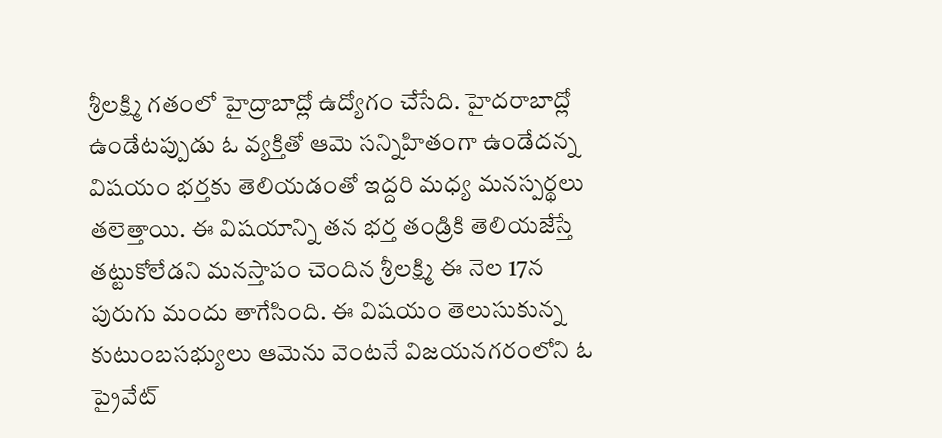శ్రీలక్ష్మి గతంలో హైద్రాబాద్లో ఉద్యోగం చేసేది. హైదరాబాద్లో ఉండేటప్పుడు ఓ వ్యక్తితో ఆమె సన్నిహితంగా ఉండేదన్న విషయం భర్తకు తెలియడంతో ఇద్దరి మధ్య మనస్పర్థలు తలెత్తాయి. ఈ విషయాన్ని తన భర్త తండ్రికి తెలియజేస్తే తట్టుకోలేడని మనస్తాపం చెందిన శ్రీలక్ష్మి ఈ నెల 17న పురుగు మందు తాగేసింది. ఈ విషయం తెలుసుకున్న కుటుంబసభ్యులు ఆమెను వెంటనే విజయనగరంలోని ఓ ప్రైవేట్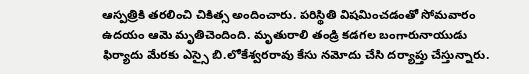ఆస్పత్రికి తరలించి చికిత్స అందించారు. పరిస్థితి విషమించడంతో సోమవారం ఉదయం ఆమె మృతిచెందింది. మృతురాలి తండ్రి కడగల బంగారునాయుడు ఫిర్యాదు మేరకు ఎస్సై బి.లోకేశ్వరరావు కేసు నమోదు చేసి దర్యాప్తు చేస్తున్నారు.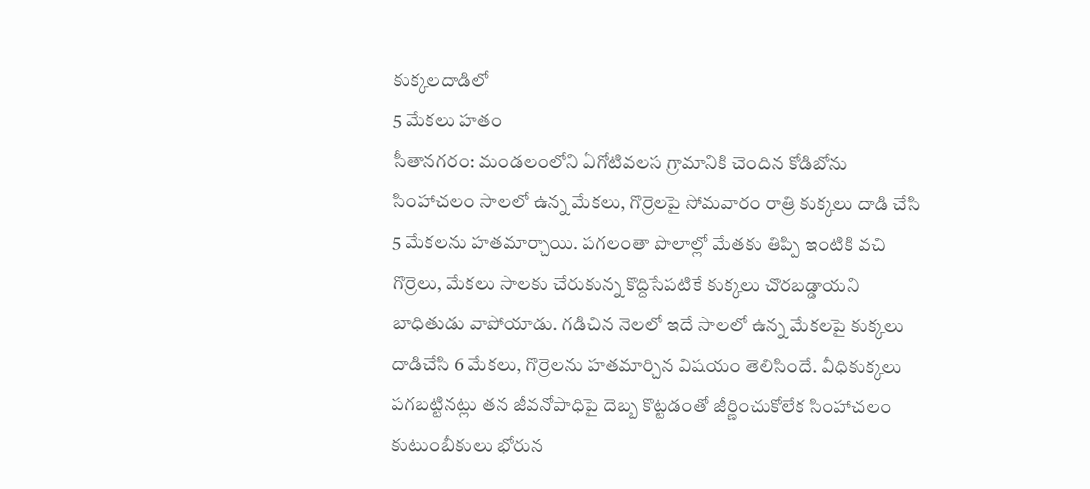కుక్కలదాడిలో
5 మేకలు హతం
సీతానగరం: మండలంలోని ఏగోటివలస గ్రామానికి చెందిన కోడిబోను సింహాచలం సాలలో ఉన్న మేకలు, గొర్రెలపై సోమవారం రాత్రి కుక్కలు దాడి చేసి 5 మేకలను హతమార్చాయి. పగలంతా పొలాల్లో మేతకు తిప్పి ఇంటికి వచి గొర్రెలు, మేకలు సాలకు చేరుకున్న కొద్దిసేపటికే కుక్కలు చొరబడ్డాయని బాధితుడు వాపోయాడు. గడిచిన నెలలో ఇదే సాలలో ఉన్న మేకలపై కుక్కలు దాడిచేసి 6 మేకలు, గొర్రెలను హతమార్చిన విషయం తెలిసిందే. వీధికుక్కలు పగబట్టినట్లు తన జీవనోపాధిపై దెబ్బ కొట్టడంతో జీర్ణించుకోలేక సింహాచలం కుటుంబీకులు భోరున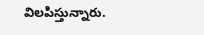విలపిస్తున్నారు.